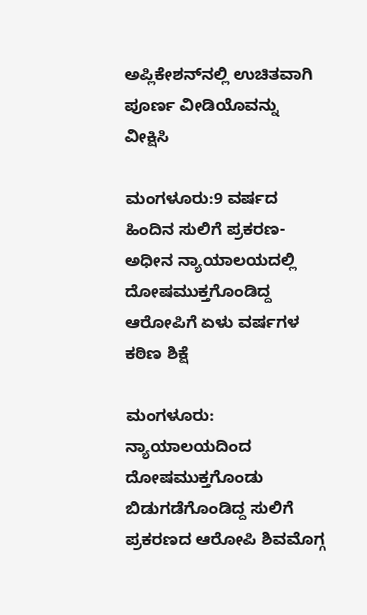ಅಪ್ಲಿಕೇಶನ್‌ನಲ್ಲಿ ಉಚಿತವಾಗಿ ಪೂರ್ಣ ವೀಡಿಯೊವನ್ನು ವೀಕ್ಷಿಸಿ

ಮಂಗಳೂರು:9 ವರ್ಷದ ಹಿಂದಿನ ಸುಲಿಗೆ ಪ್ರಕರಣ-ಅಧೀನ ನ್ಯಾಯಾಲಯದಲ್ಲಿ ದೋಷಮುಕ್ತಗೊಂಡಿದ್ದ ಆರೋಪಿಗೆ ಏಳು ವರ್ಷಗಳ ಕಠಿಣ ಶಿಕ್ಷೆ

ಮಂಗಳೂರು: ನ್ಯಾಯಾಲಯದಿಂದ ದೋಷಮುಕ್ತಗೊಂಡು ಬಿಡುಗಡೆಗೊಂಡಿದ್ದ ಸುಲಿಗೆ ಪ್ರಕರಣದ ಆರೋಪಿ ಶಿವಮೊಗ್ಗ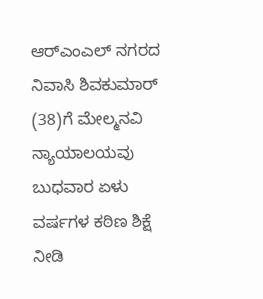ಆರ್‌ಎಂಎಲ್ ನಗರದ ನಿವಾಸಿ ಶಿವಕುಮಾರ್ (38)ಗೆ ಮೇಲ್ಮನವಿ ನ್ಯಾಯಾಲಯವು ಬುಧವಾರ ಏಳು ವರ್ಷಗಳ ಕಠಿಣ ಶಿಕ್ಷೆ ನೀಡಿ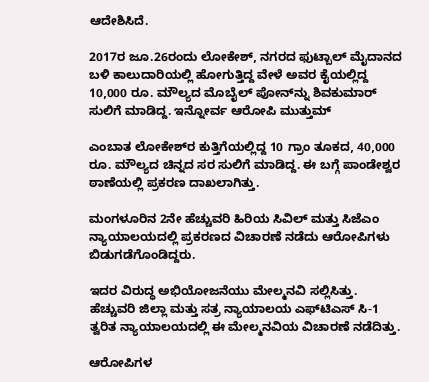ಆದೇಶಿಸಿದೆ.

2017ರ ಜೂ.26ರಂದು ಲೋಕೇಶ್, ನಗರದ ಫುಟ್ಬಾಲ್ ಮೈದಾನದ ಬಳಿ ಕಾಲುದಾರಿಯಲ್ಲಿ ಹೋಗುತ್ತಿದ್ದ ವೇಳೆ ಅವರ ಕೈಯಲ್ಲಿದ್ದ 10,000 ರೂ. ಮೌಲ್ಯದ ಮೊಬೈಲ್ ಪೋನ್‌ನ್ನು ಶಿವಕುಮಾರ್ ಸುಲಿಗೆ ಮಾಡಿದ್ದ. ಇನ್ನೋರ್ವ ಆರೋಪಿ ಮುತ್ತುಮ್

ಎಂಬಾತ ಲೋಕೇಶ್‌ರ ಕುತ್ತಿಗೆಯಲ್ಲಿದ್ದ 10 ಗ್ರಾಂ ತೂಕದ, 40,000 ರೂ. ಮೌಲ್ಯದ ಚಿನ್ನದ ಸರ ಸುಲಿಗೆ ಮಾಡಿದ್ದ. ಈ ಬಗ್ಗೆ ಪಾಂಡೇಶ್ವರ ಠಾಣೆಯಲ್ಲಿ ಪ್ರಕರಣ ದಾಖಲಾಗಿತ್ತು.

ಮಂಗಳೂರಿನ 2ನೇ ಹೆಚ್ಚುವರಿ ಹಿರಿಯ ಸಿವಿಲ್ ಮತ್ತು ಸಿಜೆಎಂ ನ್ಯಾಯಾಲಯದಲ್ಲಿ ಪ್ರಕರಣದ ವಿಚಾರಣೆ ನಡೆದು ಆರೋಪಿಗಳು ಬಿಡುಗಡೆಗೊಂಡಿದ್ದರು.

ಇದರ ವಿರುದ್ಧ ಅಭಿಯೋಜನೆಯು ಮೇಲ್ಮನವಿ ಸಲ್ಲಿಸಿತ್ತು. ಹೆಚ್ಚುವರಿ ಜಿಲ್ಲಾ ಮತ್ತು ಸತ್ರ ನ್ಯಾಯಾಲಯ ಎಫ್‌ಟಿಎಸ್ ಸಿ-1 ತ್ವರಿತ ನ್ಯಾಯಾಲಯದಲ್ಲಿ ಈ ಮೇಲ್ಮನವಿಯ ವಿಚಾರಣೆ ನಡೆದಿತ್ತು.

ಆರೋಪಿಗಳ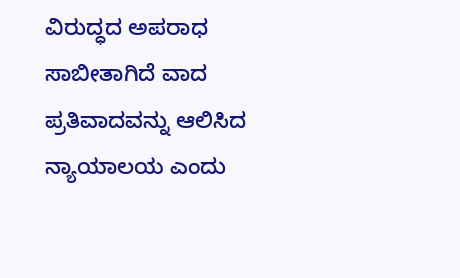ವಿರುದ್ಧದ ಅಪರಾಧ ಸಾಬೀತಾಗಿದೆ ವಾದ ಪ್ರತಿವಾದವನ್ನು ಆಲಿಸಿದ ನ್ಯಾಯಾಲಯ ಎಂದು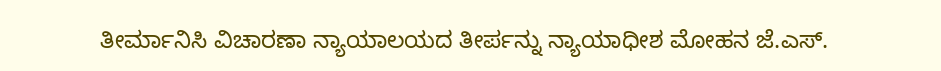ತೀರ್ಮಾನಿಸಿ ವಿಚಾರಣಾ ನ್ಯಾಯಾಲಯದ ತೀರ್ಪನ್ನು ನ್ಯಾಯಾಧೀಶ ಮೋಹನ ಜೆ.ಎಸ್.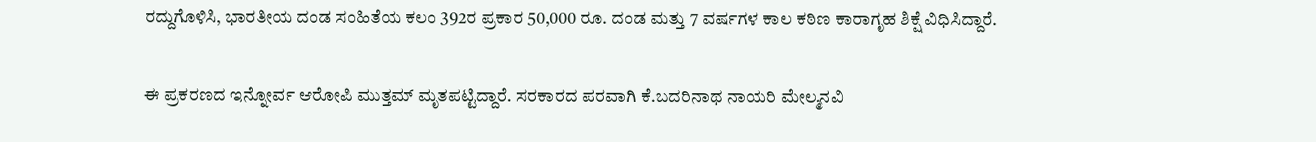ರದ್ದುಗೊಳಿಸಿ, ಭಾರತೀಯ ದಂಡ ಸಂಹಿತೆಯ ಕಲಂ 392ರ ಪ್ರಕಾರ 50,000 ರೂ. ದಂಡ ಮತ್ತು 7 ವರ್ಷಗಳ ಕಾಲ ಕಠಿಣ ಕಾರಾಗೃಹ ಶಿಕ್ಷೆ ವಿಧಿಸಿದ್ದಾರೆ.

ಈ ಪ್ರಕರಣದ ಇನ್ನೋರ್ವ ಆರೋಪಿ ಮುತ್ತಮ್ ಮೃತಪಟ್ಟಿದ್ದಾರೆ. ಸರಕಾರದ ಪರವಾಗಿ ಕೆ.ಬದರಿನಾಥ ನಾಯರಿ ಮೇಲ್ಮನವಿ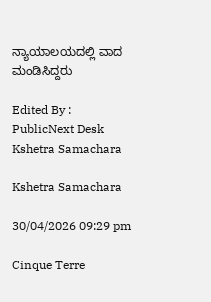ನ್ಯಾಯಾಲಯದಲ್ಲಿ ವಾದ ಮಂಡಿಸಿದ್ದರು

Edited By : PublicNext Desk
Kshetra Samachara

Kshetra Samachara

30/04/2026 09:29 pm

Cinque Terre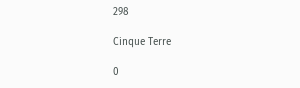298

Cinque Terre

0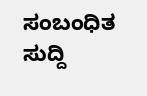ಸಂಬಂಧಿತ ಸುದ್ದಿ